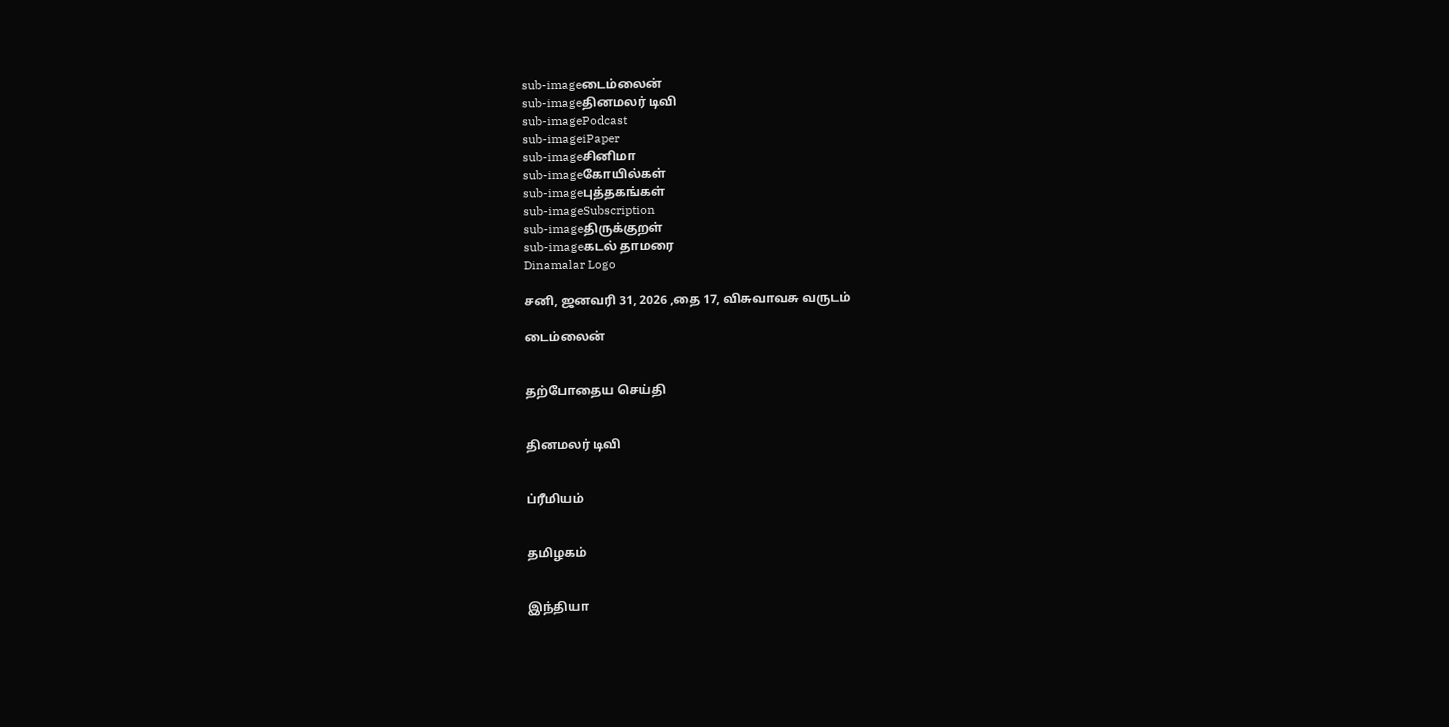sub-imageடைம்லைன்
sub-imageதினமலர் டிவி
sub-imagePodcast
sub-imageiPaper
sub-imageசினிமா
sub-imageகோயில்கள்
sub-imageபுத்தகங்கள்
sub-imageSubscription
sub-imageதிருக்குறள்
sub-imageகடல் தாமரை
Dinamalar Logo

சனி, ஜனவரி 31, 2026 ,தை 17, விசுவாவசு வருடம்

டைம்லைன்


தற்போதைய செய்தி


தினமலர் டிவி


ப்ரீமியம்


தமிழகம்


இந்தியா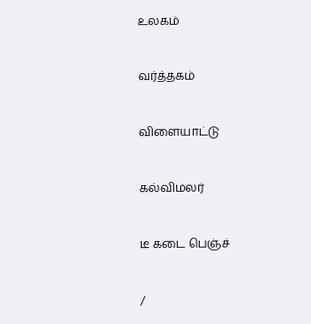உலகம்


வர்த்தகம்


விளையாட்டு


கல்விமலர்


டீ கடை பெஞ்ச்


/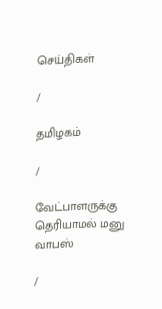செய்திகள்

/

தமிழகம்

/

வேட்பாளருக்கு தெரியாமல் மனு வாபஸ்

/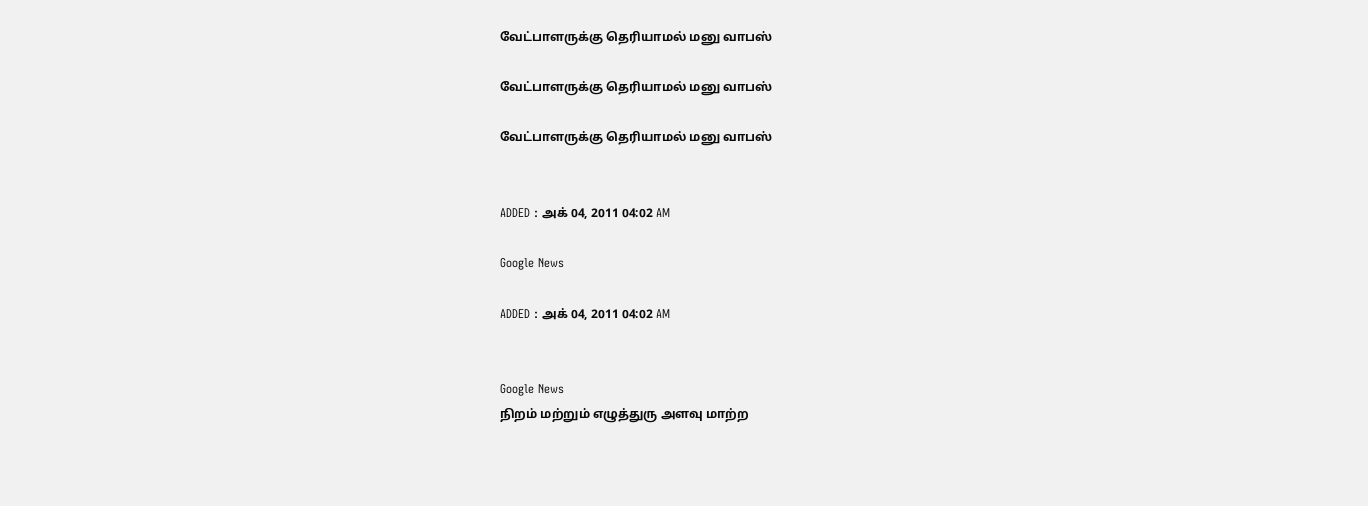வேட்பாளருக்கு தெரியாமல் மனு வாபஸ்

வேட்பாளருக்கு தெரியாமல் மனு வாபஸ்

வேட்பாளருக்கு தெரியாமல் மனு வாபஸ்


ADDED : அக் 04, 2011 04:02 AM

Google News

ADDED : அக் 04, 2011 04:02 AM


Google News
நிறம் மற்றும் எழுத்துரு அளவு மாற்ற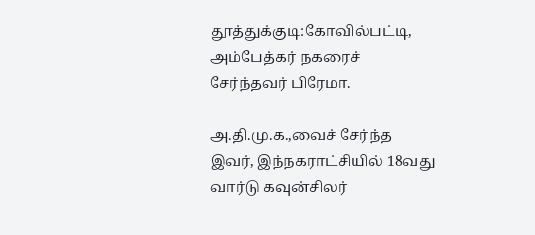தூத்துக்குடி:கோவில்பட்டி, அம்பேத்கர் நகரைச் சேர்ந்தவர் பிரேமா.

அ.தி.மு.க.,வைச் சேர்ந்த இவர், இந்நகராட்சியில் 18வது வார்டு கவுன்சிலர்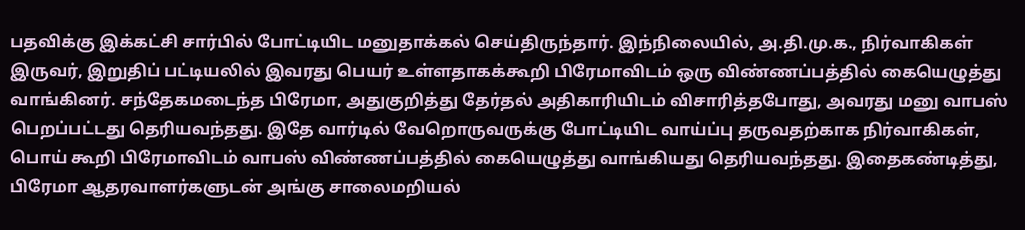பதவிக்கு இக்கட்சி சார்பில் போட்டியிட மனுதாக்கல் செய்திருந்தார். இந்நிலையில், அ.தி.மு.க., நிர்வாகிகள் இருவர், இறுதிப் பட்டியலில் இவரது பெயர் உள்ளதாகக்கூறி பிரேமாவிடம் ஒரு விண்ணப்பத்தில் கையெழுத்து வாங்கினர். சந்தேகமடைந்த பிரேமா, அதுகுறித்து தேர்தல் அதிகாரியிடம் விசாரித்தபோது, அவரது மனு வாபஸ் பெறப்பட்டது தெரியவந்தது. இதே வார்டில் வேறொருவருக்கு போட்டியிட வாய்ப்பு தருவதற்காக நிர்வாகிகள், பொய் கூறி பிரேமாவிடம் வாபஸ் விண்ணப்பத்தில் கையெழுத்து வாங்கியது தெரியவந்தது. இதைகண்டித்து, பிரேமா ஆதரவாளர்களுடன் அங்கு சாலைமறியல்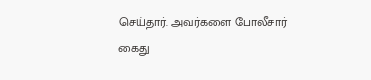செய்தார். அவர்களை போலீசார் கைது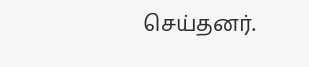செய்தனர்.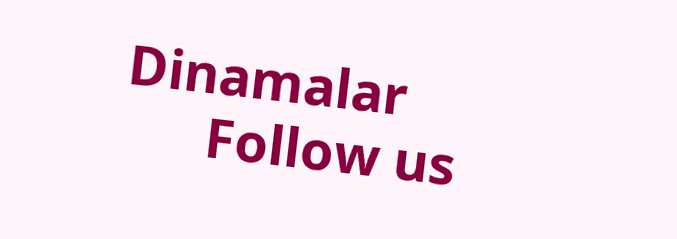Dinamalar
      Follow us